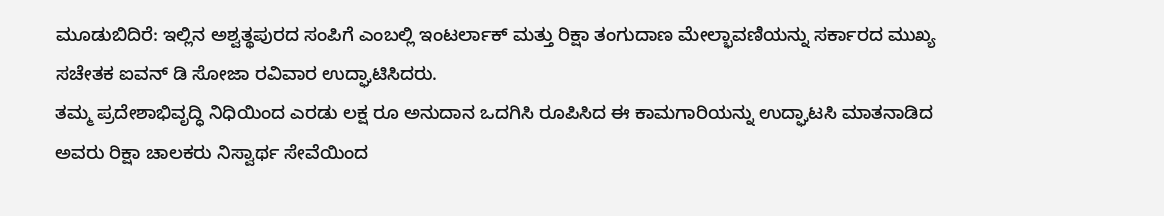ಮೂಡುಬಿದಿರೆ: ಇಲ್ಲಿನ ಅಶ್ವತ್ಥಪುರದ ಸಂಪಿಗೆ ಎಂಬಲ್ಲಿ ಇಂಟರ್ಲಾಕ್ ಮತ್ತು ರಿಕ್ಷಾ ತಂಗುದಾಣ ಮೇಲ್ಭಾವಣಿಯನ್ನು ಸರ್ಕಾರದ ಮುಖ್ಯ ಸಚೇತಕ ಐವನ್ ಡಿ ಸೋಜಾ ರವಿವಾರ ಉದ್ಘಾಟಿಸಿದರು.
ತಮ್ಮ ಪ್ರದೇಶಾಭಿವೃದ್ಧಿ ನಿಧಿಯಿಂದ ಎರಡು ಲಕ್ಷ ರೂ ಅನುದಾನ ಒದಗಿಸಿ ರೂಪಿಸಿದ ಈ ಕಾಮಗಾರಿಯನ್ನು ಉದ್ಘಾಟಸಿ ಮಾತನಾಡಿದ ಅವರು ರಿಕ್ಷಾ ಚಾಲಕರು ನಿಸ್ವಾರ್ಥ ಸೇವೆಯಿಂದ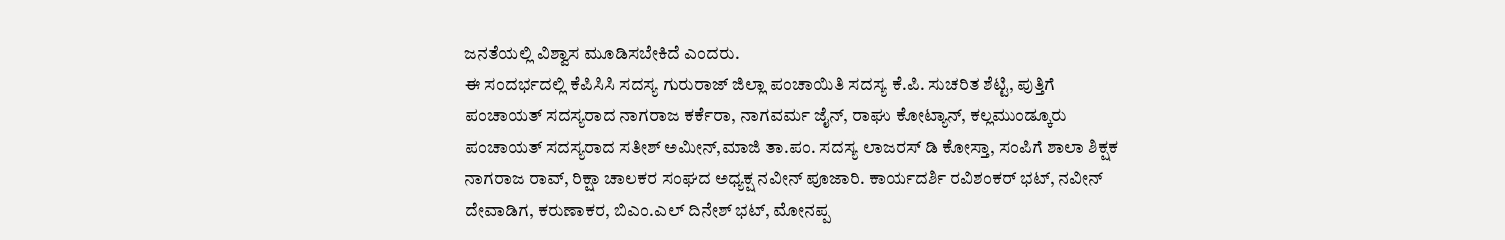ಜನತೆಯಲ್ಲಿ ವಿಶ್ವಾಸ ಮೂಡಿಸಬೇಕಿದೆ ಎಂದರು.
ಈ ಸಂದರ್ಭದಲ್ಲಿ ಕೆಪಿಸಿಸಿ ಸದಸ್ಯ ಗುರುರಾಜ್ ಜಿಲ್ಲಾ ಪಂಚಾಯಿತಿ ಸದಸ್ಯ ಕೆ.ಪಿ. ಸುಚರಿತ ಶೆಟ್ಟಿ, ಪುತ್ತಿಗೆ ಪಂಚಾಯತ್ ಸದಸ್ಯರಾದ ನಾಗರಾಜ ಕರ್ಕೆರಾ, ನಾಗವರ್ಮ ಜೈನ್, ರಾಘು ಕೋಟ್ಯಾನ್, ಕಲ್ಲಮುಂಡ್ಕೂರು ಪಂಚಾಯತ್ ಸದಸ್ಯರಾದ ಸತೀಶ್ ಅಮೀನ್,ಮಾಜಿ ತಾ.ಪಂ. ಸದಸ್ಯ ಲಾಜರಸ್ ಡಿ ಕೋಸ್ತಾ, ಸಂಪಿಗೆ ಶಾಲಾ ಶಿಕ್ಷಕ ನಾಗರಾಜ ರಾವ್, ರಿಕ್ಷಾ ಚಾಲಕರ ಸಂಘದ ಅಧ್ಯಕ್ಷ ನವೀನ್ ಪೂಜಾರಿ. ಕಾರ್ಯದರ್ಶಿ ರವಿಶಂಕರ್ ಭಟ್, ನವೀನ್ ದೇವಾಡಿಗ, ಕರುಣಾಕರ, ಬಿಎಂ.ಎಲ್ ದಿನೇಶ್ ಭಟ್, ಮೋನಪ್ಪ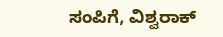ಸಂಪಿಗೆ, ವಿಶ್ವರಾಕ್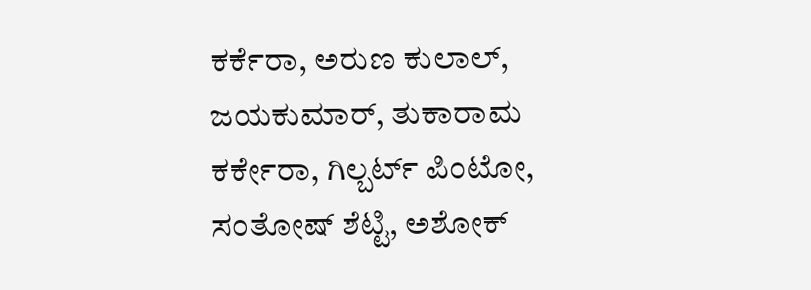ಕರ್ಕೆರಾ, ಅರುಣ ಕುಲಾಲ್, ಜಯಕುಮಾರ್, ತುಕಾರಾಮ ಕರ್ಕೇರಾ, ಗಿಲ್ಬರ್ಟ್ ಪಿಂಟೋ, ಸಂತೋಷ್ ಶೆಟ್ಟಿ, ಅಶೋಕ್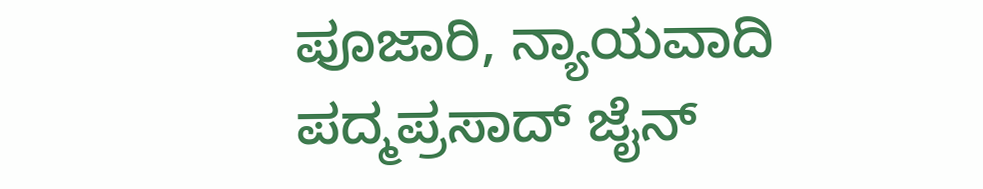ಪೂಜಾರಿ, ನ್ಯಾಯವಾದಿ ಪದ್ಮಪ್ರಸಾದ್ ಜೈನ್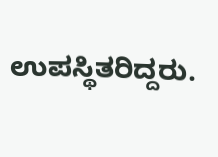ಉಪಸ್ಥಿತರಿದ್ದರು.